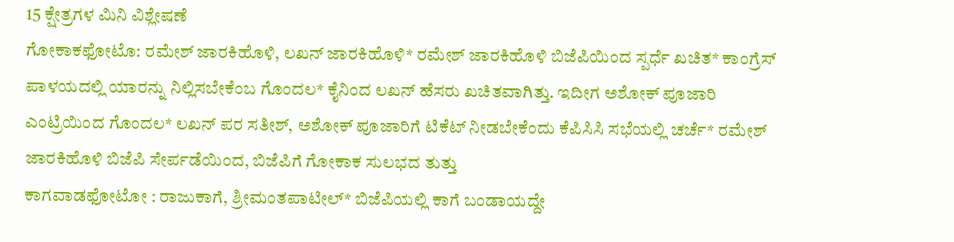15 ಕ್ಷೇತ್ರಗಳ ಮಿನಿ ವಿಶ್ಲೇಷಣೆ
ಗೋಕಾಕಫೋಟೊ: ರಮೇಶ್ ಜಾರಕಿಹೊಳಿ, ಲಖನ್ ಜಾರಕಿಹೊಳಿ* ರಮೇಶ್ ಜಾರಕಿಹೊಳಿ ಬಿಜೆಪಿಯಿಂದ ಸ್ಪರ್ಧೆ ಖಚಿತ* ಕಾಂಗ್ರೆಸ್ ಪಾಳಯದಲ್ಲಿ ಯಾರನ್ನು ನಿಲ್ಲಿಸಬೇಕೆಂಬ ಗೊಂದಲ* ಕೈನಿಂದ ಲಖನ್ ಹೆಸರು ಖಚಿತವಾಗಿತ್ತು. ಇದೀಗ ಅಶೋಕ್ ಪೂಜಾರಿ ಎಂಟ್ರಿಯಿಂದ ಗೊಂದಲ* ಲಖನ್ ಪರ ಸತೀಶ್, ಅಶೋಕ್ ಪೂಜಾರಿಗೆ ಟಿಕೆಟ್ ನೀಡಬೇಕೆಂದು ಕೆಪಿಸಿಸಿ ಸಭೆಯಲ್ಲಿ ಚರ್ಚೆ* ರಮೇಶ್ ಜಾರಕಿಹೊಳಿ ಬಿಜೆಪಿ ಸೇರ್ಪಡೆಯಿಂದ, ಬಿಜೆಪಿಗೆ ಗೋಕಾಕ ಸುಲಭದ ತುತ್ತು
ಕಾಗವಾಡಫೋಟೋ : ರಾಜುಕಾಗೆ, ಶ್ರೀಮಂತಪಾಟೀಲ್* ಬಿಜೆಪಿಯಲ್ಲಿ ಕಾಗೆ ಬಂಡಾಯದ್ದೇ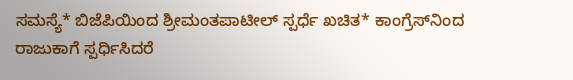ಸಮಸ್ಯೆ* ಬಿಜೆಪಿಯಿಂದ ಶ್ರೀಮಂತಪಾಟೀಲ್ ಸ್ಪರ್ಧೆ ಖಚಿತ* ಕಾಂಗ್ರೆಸ್‌ನಿಂದ ರಾಜುಕಾಗೆ ಸ್ಪರ್ಧಿಸಿದರೆ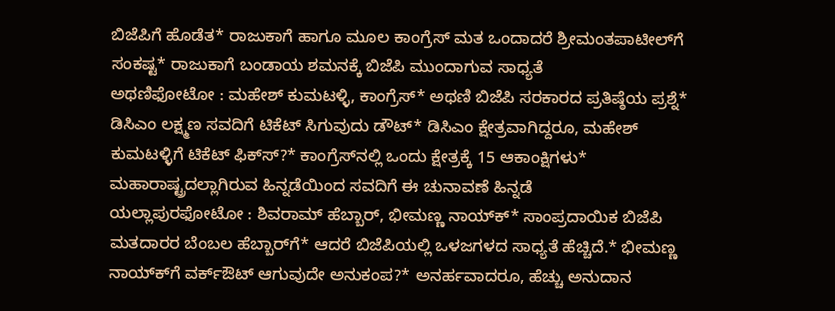ಬಿಜೆಪಿಗೆ ಹೊಡೆತ* ರಾಜುಕಾಗೆ ಹಾಗೂ ಮೂಲ ಕಾಂಗ್ರೆಸ್ ಮತ ಒಂದಾದರೆ ಶ್ರೀಮಂತಪಾಟೀಲ್‌ಗೆ ಸಂಕಷ್ಟ* ರಾಜುಕಾಗೆ ಬಂಡಾಯ ಶಮನಕ್ಕೆ ಬಿಜೆಪಿ ಮುಂದಾಗುವ ಸಾಧ್ಯತೆ
ಅಥಣಿಫೋಟೋ : ಮಹೇಶ್ ಕುಮಟಳ್ಳಿ, ಕಾಂಗ್ರೆಸ್* ಅಥಣಿ ಬಿಜೆಪಿ ಸರಕಾರದ ಪ್ರತಿಷ್ಠೆಯ ಪ್ರಶ್ನೆ* ಡಿಸಿಎಂ ಲಕ್ಷ್ಮಣ ಸವದಿಗೆ ಟಿಕೆಟ್ ಸಿಗುವುದು ಡೌಟ್* ಡಿಸಿಎಂ ಕ್ಷೇತ್ರವಾಗಿದ್ದರೂ, ಮಹೇಶ್ ಕುಮಟಳ್ಳಿಗೆ ಟಿಕೆಟ್ ಫಿಕ್‌ಸ್‌?* ಕಾಂಗ್ರೆಸ್‌ನಲ್ಲಿ ಒಂದು ಕ್ಷೇತ್ರಕ್ಕೆ 15 ಆಕಾಂಕ್ಷಿಗಳು* ಮಹಾರಾಷ್ಟ್ರದಲ್ಲಾಗಿರುವ ಹಿನ್ನಡೆಯಿಂದ ಸವದಿಗೆ ಈ ಚುನಾವಣೆ ಹಿನ್ನಡೆ
ಯಲ್ಲಾಪುರಫೋಟೋ : ಶಿವರಾಮ್ ಹೆಬ್ಬಾರ್, ಭೀಮಣ್ಣ ನಾಯ್‌ಕ್‌* ಸಾಂಪ್ರದಾಯಿಕ ಬಿಜೆಪಿ ಮತದಾರರ ಬೆಂಬಲ ಹೆಬ್ಬಾರ್‌ಗೆ* ಆದರೆ ಬಿಜೆಪಿಯಲ್ಲಿ ಒಳಜಗಳದ ಸಾಧ್ಯತೆ ಹೆಚ್ಚಿದೆ.* ಭೀಮಣ್ಣ ನಾಯ್‌ಕ್‌‌ಗೆ ವರ್ಕ್‌ಔಟ್ ಆಗುವುದೇ ಅನುಕಂಪ?* ಅನರ್ಹವಾದರೂ, ಹೆಚ್ಚು ಅನುದಾನ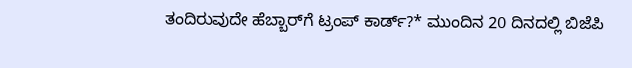ತಂದಿರುವುದೇ ಹೆಬ್ಬಾರ್‌ಗೆ ಟ್ರಂಪ್ ಕಾರ್ಡ್?* ಮುಂದಿನ 20 ದಿನದಲ್ಲಿ ಬಿಜೆಪಿ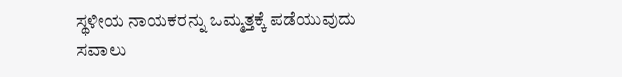ಸ್ಥಳೀಯ ನಾಯಕರನ್ನು ಒಮ್ಮತ್ತಕ್ಕೆ ಪಡೆಯುವುದು ಸವಾಲು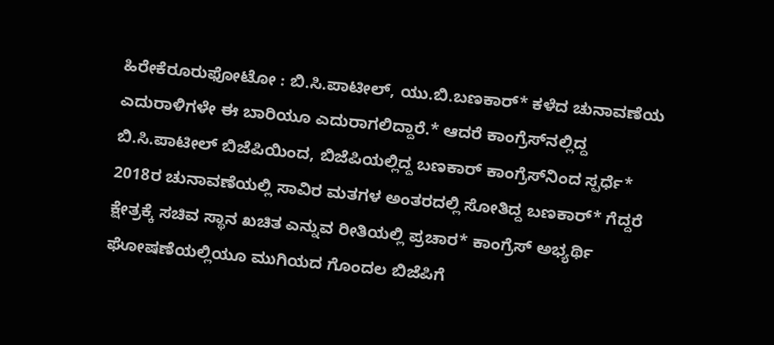ಹಿರೇಕೆರೂರುಫೋಟೋ : ಬಿ.ಸಿ.ಪಾಟೀಲ್, ಯು.ಬಿ.ಬಣಕಾರ್* ಕಳೆದ ಚುನಾವಣೆಯ ಎದುರಾಳಿಗಳೇ ಈ ಬಾರಿಯೂ ಎದುರಾಗಲಿದ್ದಾರೆ.* ಆದರೆ ಕಾಂಗ್ರೆಸ್‌ನಲ್ಲಿದ್ದ ಬಿ.ಸಿ.ಪಾಟೀಲ್ ಬಿಜೆಪಿಯಿಂದ, ಬಿಜೆಪಿಯಲ್ಲಿದ್ದ ಬಣಕಾರ್ ಕಾಂಗ್ರೆಸ್‌ನಿಂದ ಸ್ಪರ್ಧೆ* 2018ರ ಚುನಾವಣೆಯಲ್ಲಿ ಸಾವಿರ ಮತಗಳ ಅಂತರದಲ್ಲಿ ಸೋತಿದ್ದ ಬಣಕಾರ್* ಗೆದ್ದರೆ ಕ್ಷೇತ್ರಕ್ಕೆ ಸಚಿವ ಸ್ಥಾನ ಖಚಿತ ಎನ್ನುವ ರೀತಿಯಲ್ಲಿ ಪ್ರಚಾರ* ಕಾಂಗ್ರೆಸ್ ಅಭ್ಯರ್ಥಿ ಘೋಷಣೆಯಲ್ಲಿಯೂ ಮುಗಿಯದ ಗೊಂದಲ ಬಿಜೆಪಿಗೆ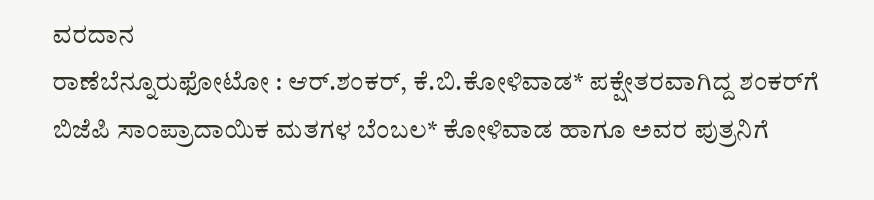ವರದಾನ
ರಾಣೆಬೆನ್ನೂರುಫೋಟೋ : ಆರ್.ಶಂಕರ್, ಕೆ.ಬಿ.ಕೋಳಿವಾಡ* ಪಕ್ಷೇತರವಾಗಿದ್ದ ಶಂಕರ್‌ಗೆ ಬಿಜೆಪಿ ಸಾಂಪ್ರಾದಾಯಿಕ ಮತಗಳ ಬೆಂಬಲ* ಕೋಳಿವಾಡ ಹಾಗೂ ಅವರ ಪುತ್ರನಿಗೆ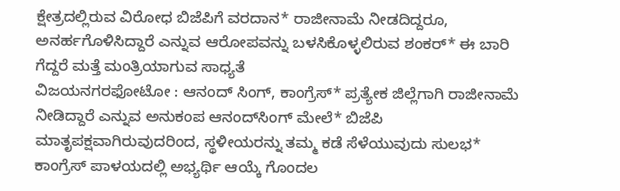ಕ್ಷೇತ್ರದಲ್ಲಿರುವ ವಿರೋಧ ಬಿಜೆಪಿಗೆ ವರದಾನ* ರಾಜೀನಾಮೆ ನೀಡದಿದ್ದರೂ, ಅನರ್ಹಗೊಳಿಸಿದ್ದಾರೆ ಎನ್ನುವ ಆರೋಪವನ್ನು ಬಳಸಿಕೊಳ್ಳಲಿರುವ ಶಂಕರ್* ಈ ಬಾರಿ ಗೆದ್ದರೆ ಮತ್ತೆ ಮಂತ್ರಿಯಾಗುವ ಸಾಧ್ಯತೆ
ವಿಜಯನಗರಫೋಟೋ : ಆನಂದ್ ಸಿಂಗ್, ಕಾಂಗ್ರೆಸ್* ಪ್ರತ್ಯೇಕ ಜಿಲ್ಲೆಗಾಗಿ ರಾಜೀನಾಮೆ ನೀಡಿದ್ದಾರೆ ಎನ್ನುವ ಅನುಕಂಪ ಆನಂದ್‌ಸಿಂಗ್ ಮೇಲೆ* ಬಿಜೆಪಿ ಮಾತೃಪಕ್ಷವಾಗಿರುವುದರಿಂದ, ಸ್ಥಳೀಯರನ್ನು ತಮ್ಮ ಕಡೆ ಸೆಳೆಯುವುದು ಸುಲಭ* ಕಾಂಗ್ರೆಸ್ ಪಾಳಯದಲ್ಲಿ ಅಭ್ಯರ್ಥಿ ಆಯ್ಕೆ ಗೊಂದಲ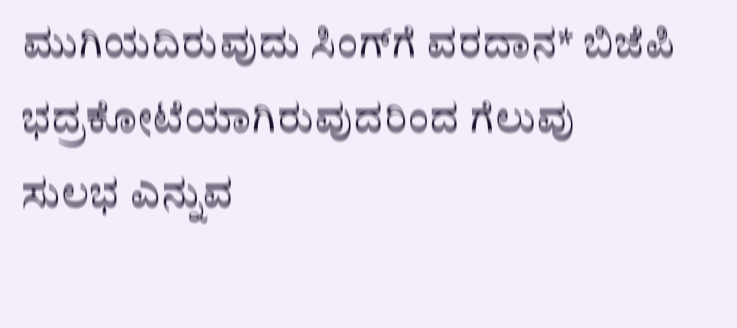ಮುಗಿಯದಿರುವುದು ಸಿಂಗ್‌ಗೆ ವರದಾನ* ಬಿಜೆಪಿ ಭದ್ರಕೋಟೆಯಾಗಿರುವುದರಿಂದ ಗೆಲುವು ಸುಲಭ ಎನ್ನುವ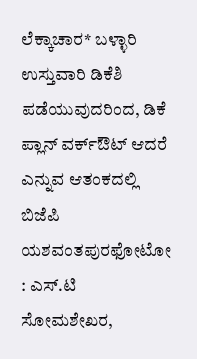ಲೆಕ್ಕಾಚಾರ* ಬಳ್ಳಾರಿ ಉಸ್ತುವಾರಿ ಡಿಕೆಶಿ ಪಡೆಯುವುದರಿಂದ, ಡಿಕೆ ಪ್ಲಾನ್ ವರ್ಕ್‌ಔಟ್ ಆದರೆ ಎನ್ನುವ ಆತಂಕದಲ್ಲಿ ಬಿಜೆಪಿ
ಯಶವಂತಪುರಫೋಟೋ : ಎಸ್.ಟಿ ಸೋಮಶೇಖರ,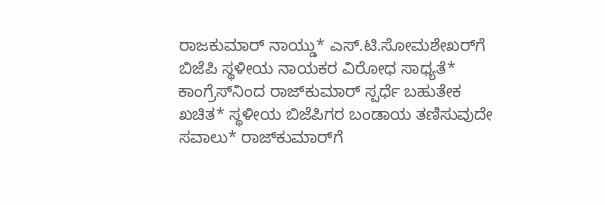ರಾಜಕುಮಾರ್ ನಾಯ್ಡು* ಎಸ್.ಟಿ.ಸೋಮಶೇಖರ್‌ಗೆ ಬಿಜೆಪಿ ಸ್ಥಳೀಯ ನಾಯಕರ ವಿರೋಧ ಸಾಧ್ಯತೆ* ಕಾಂಗ್ರೆಸ್‌ನಿಂದ ರಾಜ್‌ಕುಮಾರ್ ಸ್ಪರ್ಧೆ ಬಹುತೇಕ ಖಚಿತ* ಸ್ಥಳೀಯ ಬಿಜೆಪಿಗರ ಬಂಡಾಯ ತಣಿಸುವುದೇ ಸವಾಲು* ರಾಜ್‌ಕುಮಾರ್‌ಗೆ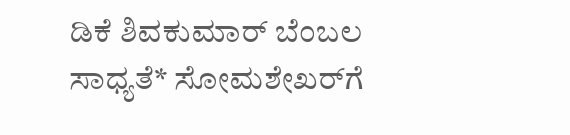ಡಿಕೆ ಶಿವಕುಮಾರ್ ಬೆಂಬಲ ಸಾಧ್ಯತೆ* ಸೋಮಶೇಖರ್‌ಗೆ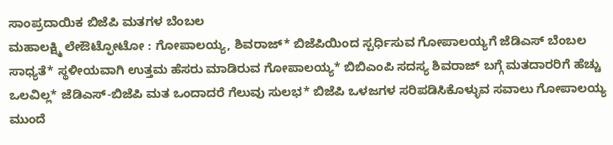ಸಾಂಪ್ರದಾಯಿಕ ಬಿಜೆಪಿ ಮತಗಳ ಬೆಂಬಲ
ಮಹಾಲಕ್ಷ್ಮಿ ಲೇಔಟ್ಫೋಟೋ : ಗೋಪಾಲಯ್ಯ, ಶಿವರಾಜ್* ಬಿಜೆಪಿಯಿಂದ ಸ್ಪರ್ಧಿಸುವ ಗೋಪಾಲಯ್ಯಗೆ ಜೆಡಿಎಸ್ ಬೆಂಬಲ ಸಾಧ್ಯತೆ* ಸ್ಥಳೀಯವಾಗಿ ಉತ್ತಮ ಹೆಸರು ಮಾಡಿರುವ ಗೋಪಾಲಯ್ಯ* ಬಿಬಿಎಂಪಿ ಸದಸ್ಯ ಶಿವರಾಜ್ ಬಗ್ಗೆ ಮತದಾರರಿಗೆ ಹೆಚ್ಚು ಒಲವಿಲ್ಲ* ಜೆಡಿಎಸ್-ಬಿಜೆಪಿ ಮತ ಒಂದಾದರೆ ಗೆಲುವು ಸುಲಭ* ಬಿಜೆಪಿ ಒಳಜಗಳ ಸರಿಪಡಿಸಿಕೊಳ್ಳುವ ಸವಾಲು ಗೋಪಾಲಯ್ಯ ಮುಂದೆ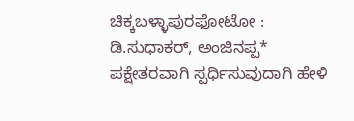ಚಿಕ್ಕಬಳ್ಳಾಪುರಫೋಟೋ : ಡಿ.ಸುಧಾಕರ್, ಅಂಜಿನಪ್ಪ* ಪಕ್ಷೇತರವಾಗಿ ಸ್ಪರ್ಧಿಸುವುದಾಗಿ ಹೇಳಿ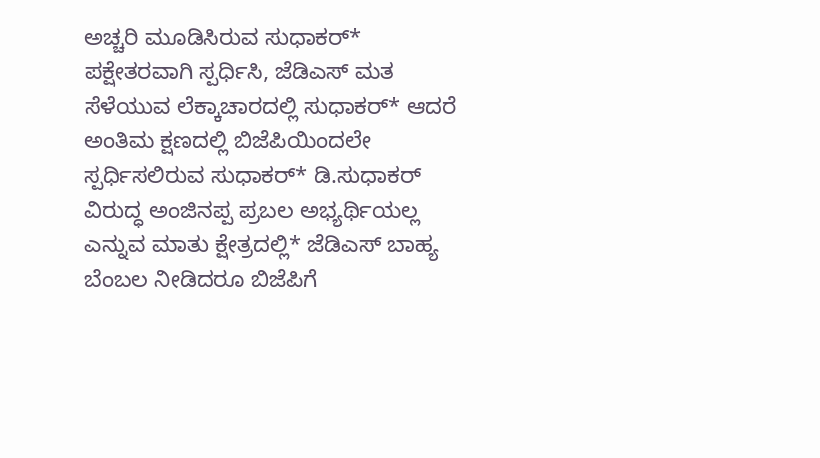ಅಚ್ಚರಿ ಮೂಡಿಸಿರುವ ಸುಧಾಕರ್* ಪಕ್ಷೇತರವಾಗಿ ಸ್ಪರ್ಧಿಸಿ, ಜೆಡಿಎಸ್ ಮತ ಸೆಳೆಯುವ ಲೆಕ್ಕಾಚಾರದಲ್ಲಿ ಸುಧಾಕರ್* ಆದರೆ ಅಂತಿಮ ಕ್ಷಣದಲ್ಲಿ ಬಿಜೆಪಿಯಿಂದಲೇ ಸ್ಪರ್ಧಿಸಲಿರುವ ಸುಧಾಕರ್* ಡಿ.ಸುಧಾಕರ್ ವಿರುದ್ಧ ಅಂಜಿನಪ್ಪ ಪ್ರಬಲ ಅಭ್ಯರ್ಥಿಯಲ್ಲ ಎನ್ನುವ ಮಾತು ಕ್ಷೇತ್ರದಲ್ಲಿ* ಜೆಡಿಎಸ್ ಬಾಹ್ಯ ಬೆಂಬಲ ನೀಡಿದರೂ ಬಿಜೆಪಿಗೆ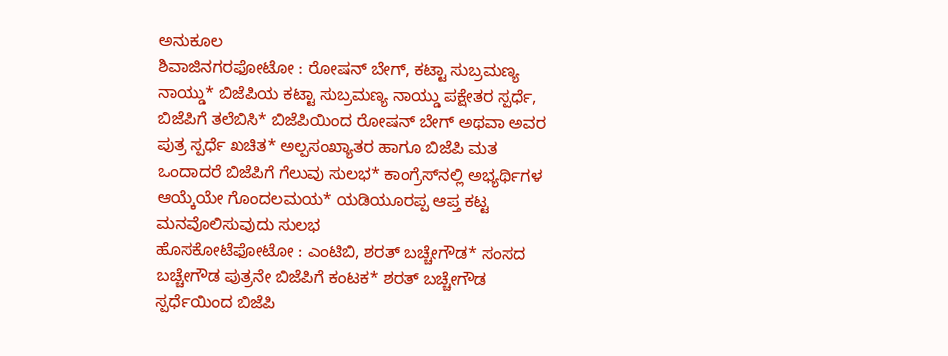ಅನುಕೂಲ
ಶಿವಾಜಿನಗರಫೋಟೋ : ರೋಷನ್ ಬೇಗ್, ಕಟ್ಟಾ ಸುಬ್ರಮಣ್ಯ ನಾಯ್ಡು* ಬಿಜೆಪಿಯ ಕಟ್ಟಾ ಸುಬ್ರಮಣ್ಯ ನಾಯ್ಡು ಪಕ್ಷೇತರ ಸ್ಪರ್ಧೆ, ಬಿಜೆಪಿಗೆ ತಲೆಬಿಸಿ* ಬಿಜೆಪಿಯಿಂದ ರೋಷನ್ ಬೇಗ್ ಅಥವಾ ಅವರ ಪುತ್ರ ಸ್ಪರ್ಧೆ ಖಚಿತ* ಅಲ್ಪಸಂಖ್ಯಾತರ ಹಾಗೂ ಬಿಜೆಪಿ ಮತ ಒಂದಾದರೆ ಬಿಜೆಪಿಗೆ ಗೆಲುವು ಸುಲಭ* ಕಾಂಗ್ರೆಸ್‌ನಲ್ಲಿ ಅಭ್ಯರ್ಥಿಗಳ ಆಯ್ಕೆಯೇ ಗೊಂದಲಮಯ* ಯಡಿಯೂರಪ್ಪ ಆಪ್ತ ಕಟ್ಟ ಮನವೊಲಿಸುವುದು ಸುಲಭ
ಹೊಸಕೋಟೆಫೋಟೋ : ಎಂಟಿಬಿ, ಶರತ್ ಬಚ್ಚೇಗೌಡ* ಸಂಸದ ಬಚ್ಚೇಗೌಡ ಪುತ್ರನೇ ಬಿಜೆಪಿಗೆ ಕಂಟಕ* ಶರತ್ ಬಚ್ಚೇಗೌಡ ಸ್ಪರ್ಧೆಯಿಂದ ಬಿಜೆಪಿ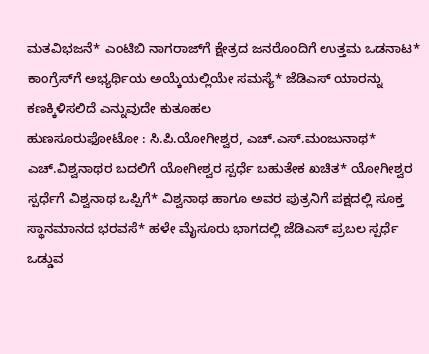ಮತವಿಭಜನೆ* ಎಂಟಿಬಿ ನಾಗರಾಜ್‌ಗೆ ಕ್ಷೇತ್ರದ ಜನರೊಂದಿಗೆ ಉತ್ತಮ ಒಡನಾಟ* ಕಾಂಗ್ರೆಸ್‌ಗೆ ಅಭ್ಯರ್ಥಿಯ ಅಯ್ಕೆಯಲ್ಲಿಯೇ ಸಮಸ್ಯೆ* ಜೆಡಿಎಸ್ ಯಾರನ್ನು ಕಣಕ್ಕಿಳಿಸಲಿದೆ ಎನ್ನುವುದೇ ಕುತೂಹಲ
ಹುಣಸೂರುಫೋಟೋ : ಸಿ.ಪಿ.ಯೋಗೀಶ್ವರ, ಎಚ್.ಎಸ್.ಮಂಜುನಾಥ* ಎಚ್.ವಿಶ್ವನಾಥರ ಬದಲಿಗೆ ಯೋಗೀಶ್ವರ ಸ್ಪರ್ಧೆ ಬಹುತೇಕ ಖಚಿತ* ಯೋಗೀಶ್ವರ ಸ್ಪರ್ಧೆಗೆ ವಿಶ್ವನಾಥ ಒಪ್ಪಿಗೆ* ವಿಶ್ವನಾಥ ಹಾಗೂ ಅವರ ಪುತ್ರನಿಗೆ ಪಕ್ಷದಲ್ಲಿ ಸೂಕ್ತ ಸ್ಥಾನಮಾನದ ಭರವಸೆ* ಹಳೇ ಮೈಸೂರು ಭಾಗದಲ್ಲಿ ಜೆಡಿಎಸ್ ಪ್ರಬಲ ಸ್ಪರ್ಧೆ ಒಡ್ಡುವ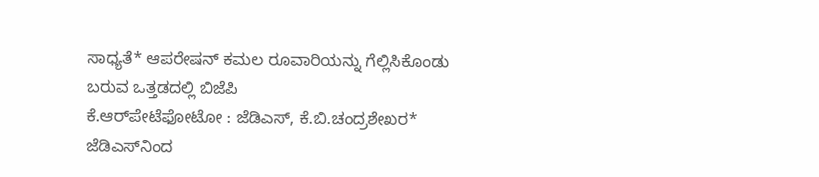ಸಾಧ್ಯತೆ* ಆಪರೇಷನ್ ಕಮಲ ರೂವಾರಿಯನ್ನು ಗೆಲ್ಲಿಸಿಕೊಂಡು ಬರುವ ಒತ್ತಡದಲ್ಲಿ ಬಿಜೆಪಿ
ಕೆ.ಆರ್‌ಪೇಟೆಫೋಟೋ : ಜೆಡಿಎಸ್, ಕೆ.ಬಿ.ಚಂದ್ರಶೇಖರ* ಜೆಡಿಎಸ್‌ನಿಂದ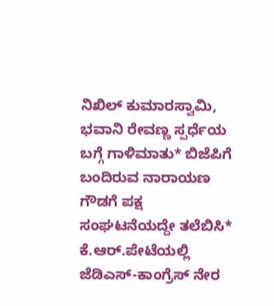ನಿಖಿಲ್ ಕುಮಾರಸ್ವಾಮಿ, ಭವಾನಿ ರೇವಣ್ಣ ಸ್ಪರ್ಧೆಯ ಬಗ್ಗೆ ಗಾಳಿಮಾತು* ಬಿಜೆಪಿಗೆ ಬಂದಿರುವ ನಾರಾಯಣ ಗೌಡಗೆ ಪಕ್ಷ ಸಂಘಟನೆಯದ್ದೇ ತಲೆಬಿಸಿ* ಕೆ.ಆರ್.ಪೇಟೆಯಲ್ಲಿ ಜೆಡಿಎಸ್-ಕಾಂಗ್ರೆಸ್ ನೇರ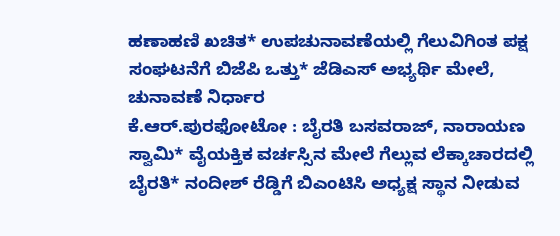ಹಣಾಹಣಿ ಖಚಿತ* ಉಪಚುನಾವಣೆಯಲ್ಲಿ ಗೆಲುವಿಗಿಂತ ಪಕ್ಷ ಸಂಘಟನೆಗೆ ಬಿಜೆಪಿ ಒತ್ತು* ಜೆಡಿಎಸ್ ಅಭ್ಯರ್ಥಿ ಮೇಲೆ, ಚುನಾವಣೆ ನಿರ್ಧಾರ
ಕೆ.ಆರ್.ಪುರಫೋಟೋ : ಬೈರತಿ ಬಸವರಾಜ್, ನಾರಾಯಣ ಸ್ವಾಮಿ* ವೈಯಕ್ತಿಕ ವರ್ಚಸ್ಸಿನ ಮೇಲೆ ಗೆಲ್ಲುವ ಲೆಕ್ಕಾಚಾರದಲ್ಲಿ ಬೈರತಿ* ನಂದೀಶ್ ರೆಡ್ಡಿಗೆ ಬಿಎಂಟಿಸಿ ಅಧ್ಯಕ್ಷ ಸ್ಥಾನ ನೀಡುವ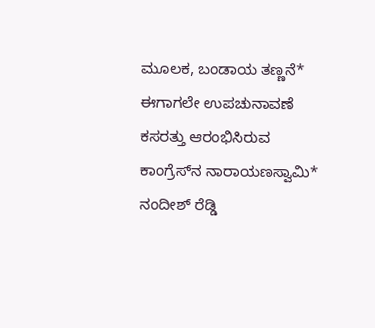ಮೂಲಕ, ಬಂಡಾಯ ತಣ್ಣನೆ* ಈಗಾಗಲೇ ಉಪಚುನಾವಣೆ ಕಸರತ್ತು ಆರಂಭಿಸಿರುವ ಕಾಂಗ್ರೆಸ್‌ನ ನಾರಾಯಣಸ್ವಾಮಿ* ನಂದೀಶ್ ರೆಡ್ಡಿ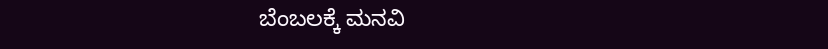ಬೆಂಬಲಕ್ಕೆ ಮನವಿ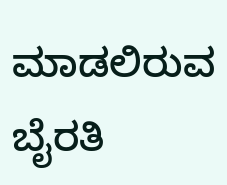ಮಾಡಲಿರುವ ಬೈರತಿ